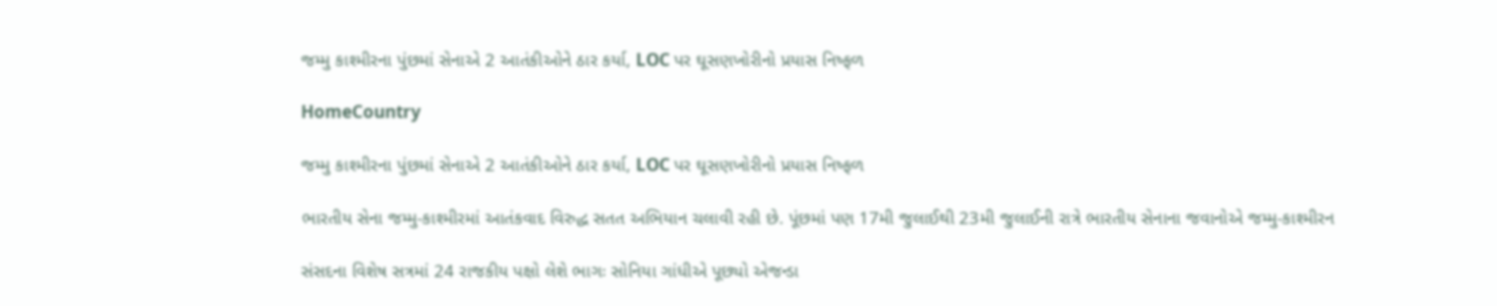જમ્મુ કાશ્મીરના પુંછમાં સેનાએ 2 આતંકીઓને ઠાર કર્યા, LOC પર ઘૂસણખોરીનો પ્રયાસ નિષ્ફળ

HomeCountry

જમ્મુ કાશ્મીરના પુંછમાં સેનાએ 2 આતંકીઓને ઠાર કર્યા, LOC પર ઘૂસણખોરીનો પ્રયાસ નિષ્ફળ

ભારતીય સેના જમ્મુ-કાશ્મીરમાં આતંકવાદ વિરુદ્ધ સતત અભિયાન ચલાવી રહી છે. પૂંછમાં પણ 17મી જુલાઈથી 23મી જુલાઈની રાત્રે ભારતીય સેનાના જવાનોએ જમ્મુ-કાશ્મીરન

સંસદના વિશેષ સત્રમાં 24 રાજકીય પક્ષો લેશે ભાગઃ સોનિયા ગાંધીએ પૂછ્યો એજન્ડા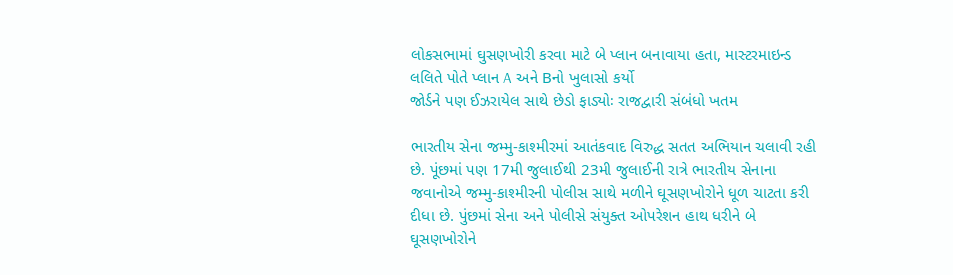લોકસભામાં ઘુસણખોરી કરવા માટે બે પ્લાન બનાવાયા હતા, માસ્ટરમાઇન્ડ લલિતે પોતે પ્લાન A અને Bનો ખુલાસો કર્યો
જોર્ડને પણ ઈઝરાયેલ સાથે છેડો ફાડ્યોઃ રાજદ્વારી સંબંધો ખતમ

ભારતીય સેના જમ્મુ-કાશ્મીરમાં આતંકવાદ વિરુદ્ધ સતત અભિયાન ચલાવી રહી છે. પૂંછમાં પણ 17મી જુલાઈથી 23મી જુલાઈની રાત્રે ભારતીય સેનાના જવાનોએ જમ્મુ-કાશ્મીરની પોલીસ સાથે મળીને ઘૂસણખોરોને ધૂળ ચાટતા કરી દીધા છે. પુંછમાં સેના અને પોલીસે સંયુક્ત ઓપરેશન હાથ ધરીને બે ઘૂસણખોરોને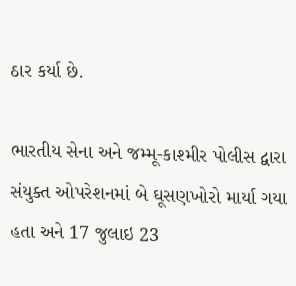ઠાર કર્યા છે.

ભારતીય સેના અને જમ્મૂ-કાશ્મીર પોલીસ દ્વારા સંયુક્ત ઓપરેશનમાં બે ઘૂસણખોરો માર્યા ગયા હતા અને 17 જુલાઇ 23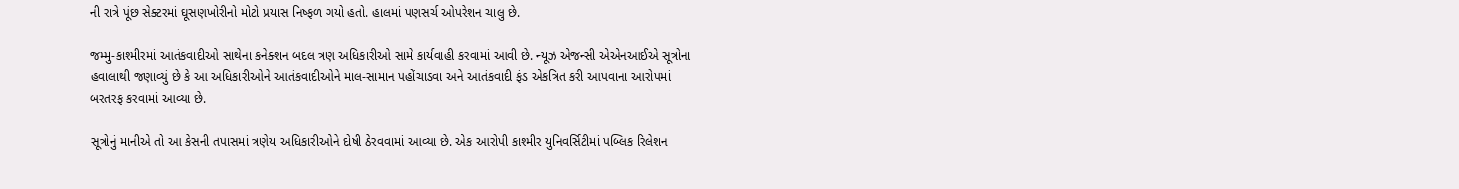ની રાત્રે પૂંછ સેક્ટરમાં ઘૂસણખોરીનો મોટો પ્રયાસ નિષ્ફળ ગયો હતો. હાલમાં પણસર્ચ ઓપરેશન ચાલુ છે.

જમ્મુ-કાશ્મીરમાં આતંકવાદીઓ સાથેના કનેક્શન બદલ ત્રણ અધિકારીઓ સામે કાર્યવાહી કરવામાં આવી છે. ન્યૂઝ એજન્સી એએનઆઈએ સૂત્રોના હવાલાથી જણાવ્યું છે કે આ અધિકારીઓને આતંકવાદીઓને માલ-સામાન પહોંચાડવા અને આતંકવાદી ફંડ એકત્રિત કરી આપવાના આરોપમાં બરતરફ કરવામાં આવ્યા છે.

સૂત્રોનું માનીએ તો આ કેસની તપાસમાં ત્રણેય અધિકારીઓને દોષી ઠેરવવામાં આવ્યા છે. એક આરોપી કાશ્મીર યુનિવર્સિટીમાં પબ્લિક રિલેશન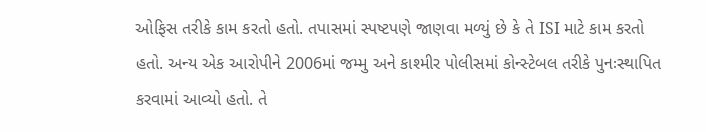ઓફિસ તરીકે કામ કરતો હતો. તપાસમાં સ્પષ્ટપણે જાણવા મળ્યું છે કે તે ISI માટે કામ કરતો હતો. અન્ય એક આરોપીને 2006માં જમ્મુ અને કાશ્મીર પોલીસમાં કોન્સ્ટેબલ તરીકે પુનઃસ્થાપિત કરવામાં આવ્યો હતો. તે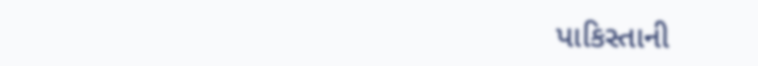પાકિસ્તાની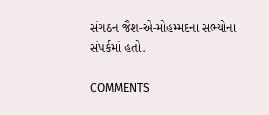સંગઠન જૈશ-એ-મોહમ્મદના સભ્યોના સંપર્કમાં હતો.

COMMENTS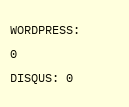WORDPRESS: 0
DISQUS: 0